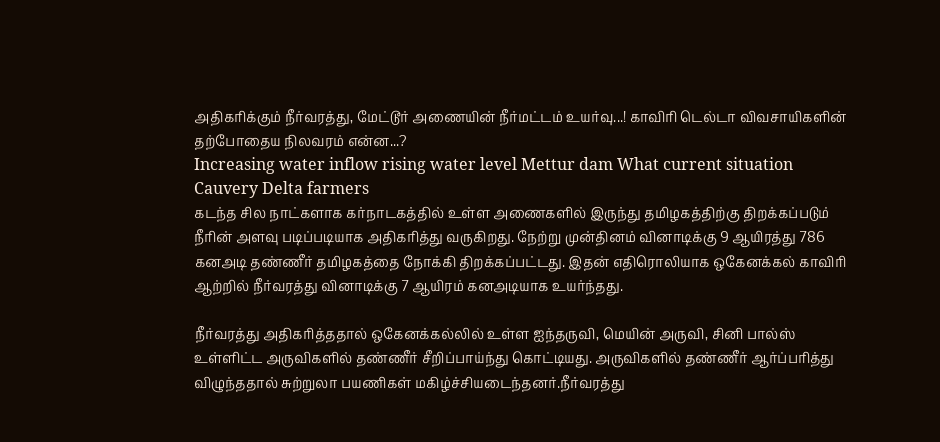அதிகரிக்கும் நீர்வரத்து, மேட்டூர் அணையின் நீர்மட்டம் உயர்வு...! காவிரி டெல்டா விவசாயிகளின் தற்போதைய நிலவரம் என்ன...?
Increasing water inflow rising water level Mettur dam What current situation Cauvery Delta farmers
கடந்த சில நாட்களாக கர்நாடகத்தில் உள்ள அணைகளில் இருந்து தமிழகத்திற்கு திறக்கப்படும் நீரின் அளவு படிப்படியாக அதிகரித்து வருகிறது. நேற்று முன்தினம் வினாடிக்கு 9 ஆயிரத்து 786 கனஅடி தண்ணீர் தமிழகத்தை நோக்கி திறக்கப்பட்டது. இதன் எதிரொலியாக ஒகேனக்கல் காவிரி ஆற்றில் நீர்வரத்து வினாடிக்கு 7 ஆயிரம் கனஅடியாக உயர்ந்தது.

நீர்வரத்து அதிகரித்ததால் ஒகேனக்கல்லில் உள்ள ஐந்தருவி, மெயின் அருவி, சினி பால்ஸ் உள்ளிட்ட அருவிகளில் தண்ணீர் சீறிப்பாய்ந்து கொட்டியது. அருவிகளில் தண்ணீர் ஆர்ப்பரித்து விழுந்ததால் சுற்றுலா பயணிகள் மகிழ்ச்சியடைந்தனர்.நீர்வரத்து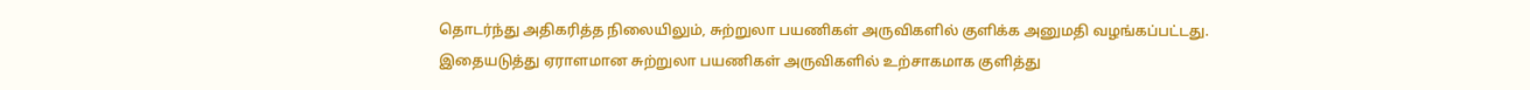தொடர்ந்து அதிகரித்த நிலையிலும், சுற்றுலா பயணிகள் அருவிகளில் குளிக்க அனுமதி வழங்கப்பட்டது.
இதையடுத்து ஏராளமான சுற்றுலா பயணிகள் அருவிகளில் உற்சாகமாக குளித்து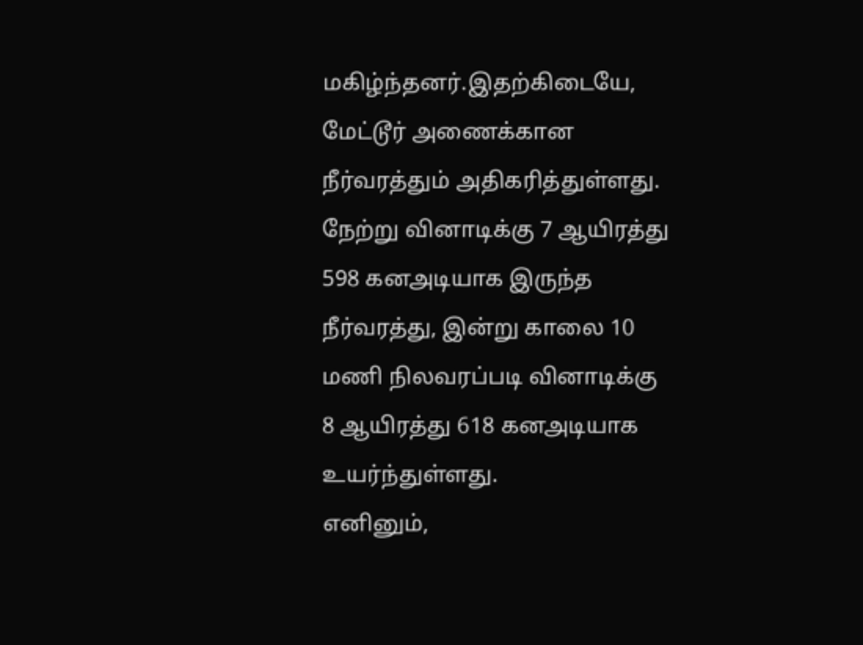மகிழ்ந்தனர்.இதற்கிடையே, மேட்டூர் அணைக்கான நீர்வரத்தும் அதிகரித்துள்ளது. நேற்று வினாடிக்கு 7 ஆயிரத்து 598 கனஅடியாக இருந்த நீர்வரத்து, இன்று காலை 10 மணி நிலவரப்படி வினாடிக்கு 8 ஆயிரத்து 618 கனஅடியாக உயர்ந்துள்ளது.
எனினும்,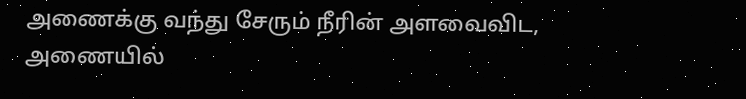அணைக்கு வந்து சேரும் நீரின் அளவைவிட, அணையில்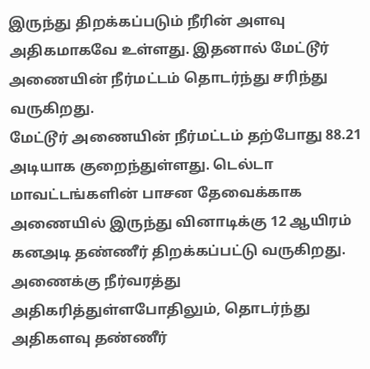இருந்து திறக்கப்படும் நீரின் அளவு அதிகமாகவே உள்ளது. இதனால் மேட்டூர் அணையின் நீர்மட்டம் தொடர்ந்து சரிந்து வருகிறது.
மேட்டூர் அணையின் நீர்மட்டம் தற்போது 88.21 அடியாக குறைந்துள்ளது. டெல்டா மாவட்டங்களின் பாசன தேவைக்காக அணையில் இருந்து வினாடிக்கு 12 ஆயிரம் கனஅடி தண்ணீர் திறக்கப்பட்டு வருகிறது. அணைக்கு நீர்வரத்து அதிகரித்துள்ளபோதிலும், தொடர்ந்து அதிகளவு தண்ணீர்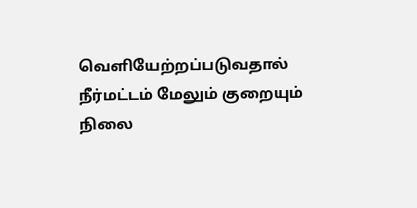வெளியேற்றப்படுவதால் நீர்மட்டம் மேலும் குறையும் நிலை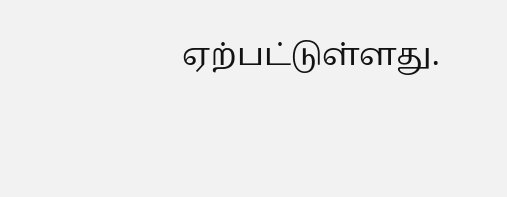ஏற்பட்டுள்ளது.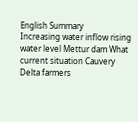English Summary
Increasing water inflow rising water level Mettur dam What current situation Cauvery Delta farmers